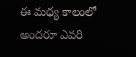ఈ మధ్య కాలంలో అందరూ ఎవరి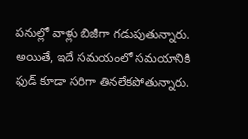పనుల్లో వాళ్లు బిజీగా గడుపుతున్నారు. అయితే, ఇదే సమయంలో సమయానికి ఫుడ్ కూడా సరిగా తినలేకపోతున్నారు.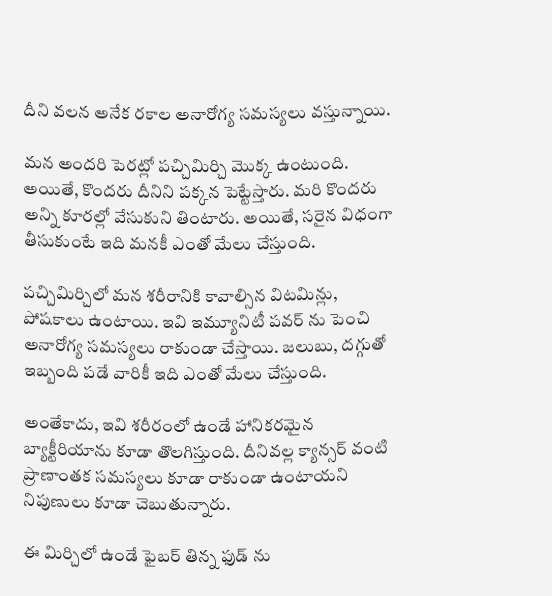దీని వలన అనేక రకాల అనారోగ్య సమస్యలు వస్తున్నాయి.

మన అందరి పెరట్లో పచ్చిమిర్చి మొక్క ఉంటుంది. అయితే, కొందరు దీనిని పక్కన పెట్టేస్తారు. మరి కొందరు అన్ని కూరల్లో వేసుకుని తింటారు. అయితే, సరైన విధంగా తీసుకుంటే ఇది మనకీ ఎంతో మేలు చేస్తుంది.

పచ్చిమిర్చిలో మన శరీరానికి కావాల్సిన విటమిన్లు, పోషకాలు ఉంటాయి. ఇవి ఇమ్యూనిటీ పవర్ ను పెంచి అనారోగ్య సమస్యలు రాకుండా చేస్తాయి. జలుబు, దగ్గుతో ఇబ్బంది పడే వారికీ ఇది ఎంతో మేలు చేస్తుంది.

అంతేకాదు, ఇవి శరీరంలో ఉండే హానికరమైన బ్యాక్టీరియాను కూడా తొలగిస్తుంది. దీనివల్ల క్యాన్సర్ వంటి ప్రాణాంతక సమస్యలు కూడా రాకుండా ఉంటాయని నిపుణులు కూడా చెబుతున్నారు.

ఈ మిర్చిలో ఉండే ఫైబర్ తిన్న ఫుడ్ ను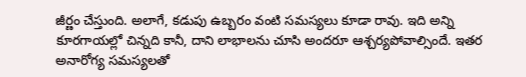జీర్ణం చేస్తుంది. అలాగే, కడుపు ఉబ్బరం వంటి సమస్యలు కూడా రావు. ఇది అన్ని కూరగాయల్లో చిన్నది కానీ, దాని లాభాలను చూసి అందరూ ఆశ్చర్యపోవాల్సిందే. ఇతర అనారోగ్య సమస్యలతో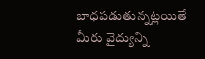బాధపడుతున్నట్లయితే మీరు వైద్యున్ని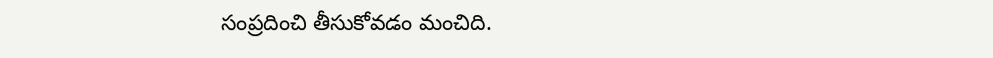సంప్రదించి తీసుకోవడం మంచిది.